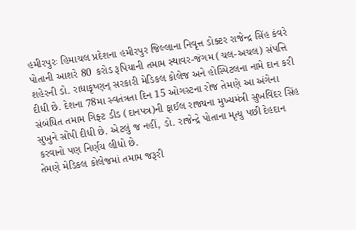હમીરપુરઃ હિમાચલ પ્રદેશના હમીરપુર જિલ્લાના નિવૃત્ત ડોક્ટર રાજેન્દ્ર સિંહ કંવરે પોતાની આશરે 80 કરોડ રૂપિયાની તમામ સ્થાવર-જંગમ (ચલ-અચલ) સંપત્તિ શહેરની ડો. રાધાકૃષ્ણન્ સરકારી મેડિકલ કોલેજ અને હોસ્પિટલના નામે દાન કરી દીધી છે. દેશના 78મા સ્વતંત્રતા દિન 15 ઓગસ્ટના રોજ તેમણે આ અંગેના સંબંધિત તમામ ગિફ્ટ ડીડ (દાનપત્ર)ની ફાઈલ રાજ્યના મુખ્યમંત્રી સુખવિંદર સિંહ સુખુને સોંપી દીધી છે. એટલું જ નહીં, ડો. રાજેન્દ્રે પોતાના મૃત્યુ પછી દેહદાન કરવાનો પણ નિર્ણય લીધો છે.
તેમણે મેડિકલ કોલેજમાં તમામ જરૂરી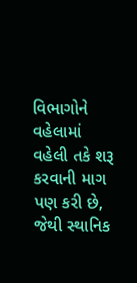વિભાગોને વહેલામાં વહેલી તકે શરૂ કરવાની માગ પણ કરી છે, જેથી સ્થાનિક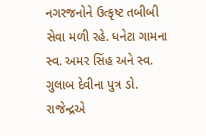નગરજનોને ઉત્કૃષ્ટ તબીબી સેવા મળી રહે. ધનેટા ગામના સ્વ. અમર સિંહ અને સ્વ. ગુલાબ દેવીના પુત્ર ડો. રાજેન્દ્રએ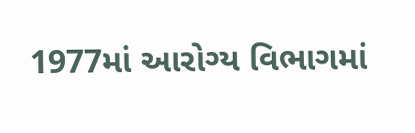1977માં આરોગ્ય વિભાગમાં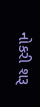નોકરી શરૂ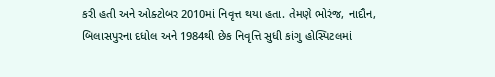કરી હતી અને ઓક્ટોબર 2010માં નિવૃત્ત થયા હતા. તેમણે ભોરંજ, નાદૌન, બિલાસપુરના દધોલ અને 1984થી છેક નિવૃત્તિ સુધી કાંગુ હોસ્પિટલમાં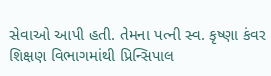સેવાઓ આપી હતી. તેમના પત્ની સ્વ. કૃષ્ણા કંવર શિક્ષણ વિભાગમાંથી પ્રિન્સિપાલ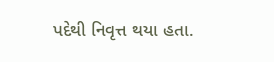પદેથી નિવૃત્ત થયા હતા.